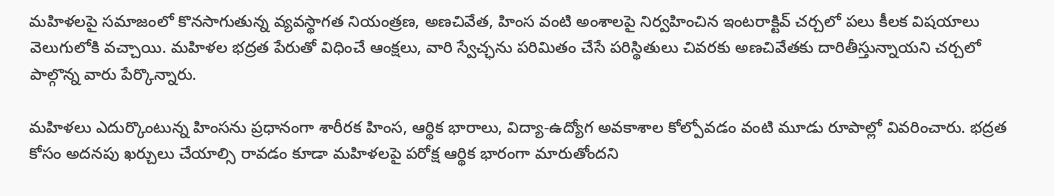మహిళలపై సమాజంలో కొనసాగుతున్న వ్యవస్థాగత నియంత్రణ, అణచివేత, హింస వంటి అంశాలపై నిర్వహించిన ఇంటరాక్టివ్ చర్చలో పలు కీలక విషయాలు వెలుగులోకి వచ్చాయి. మహిళల భద్రత పేరుతో విధించే ఆంక్షలు, వారి స్వేచ్ఛను పరిమితం చేసే పరిస్థితులు చివరకు అణచివేతకు దారితీస్తున్నాయని చర్చలో పాల్గొన్న వారు పేర్కొన్నారు.

మహిళలు ఎదుర్కొంటున్న హింసను ప్రధానంగా శారీరక హింస, ఆర్థిక భారాలు, విద్యా-ఉద్యోగ అవకాశాల కోల్పోవడం వంటి మూడు రూపాల్లో వివరించారు. భద్రత కోసం అదనపు ఖర్చులు చేయాల్సి రావడం కూడా మహిళలపై పరోక్ష ఆర్థిక భారంగా మారుతోందని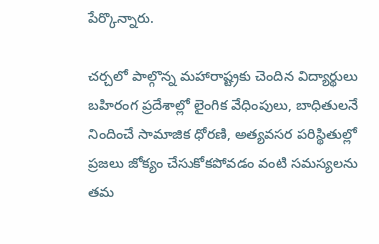పేర్కొన్నారు.

చర్చలో పాల్గొన్న మహారాష్ట్రకు చెందిన విద్యార్థులు బహిరంగ ప్రదేశాల్లో లైంగిక వేధింపులు, బాధితులనే నిందించే సామాజిక ధోరణి, అత్యవసర పరిస్థితుల్లో ప్రజలు జోక్యం చేసుకోకపోవడం వంటి సమస్యలను తమ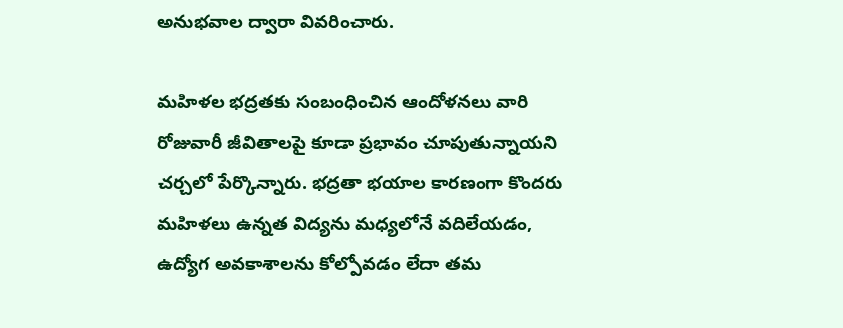అనుభవాల ద్వారా వివరించారు.

మహిళల భద్రతకు సంబంధించిన ఆందోళనలు వారి రోజువారీ జీవితాలపై కూడా ప్రభావం చూపుతున్నాయని చర్చలో పేర్కొన్నారు. భద్రతా భయాల కారణంగా కొందరు మహిళలు ఉన్నత విద్యను మధ్యలోనే వదిలేయడం, ఉద్యోగ అవకాశాలను కోల్పోవడం లేదా తమ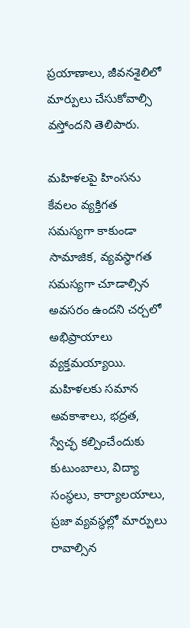ప్రయాణాలు, జీవనశైలిలో మార్పులు చేసుకోవాల్సి వస్తోందని తెలిపారు.

మహిళలపై హింసను కేవలం వ్యక్తిగత సమస్యగా కాకుండా సామాజిక, వ్యవస్థాగత సమస్యగా చూడాల్సిన అవసరం ఉందని చర్చలో అభిప్రాయాలు వ్యక్తమయ్యాయి. మహిళలకు సమాన అవకాశాలు, భద్రత, స్వేచ్ఛ కల్పించేందుకు కుటుంబాలు, విద్యా సంస్థలు, కార్యాలయాలు, ప్రజా వ్యవస్థల్లో మార్పులు రావాల్సిన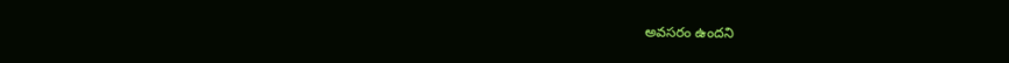అవసరం ఉందని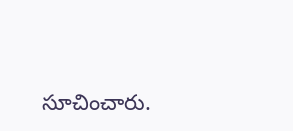సూచించారు.